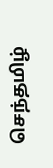செந்தமிழ்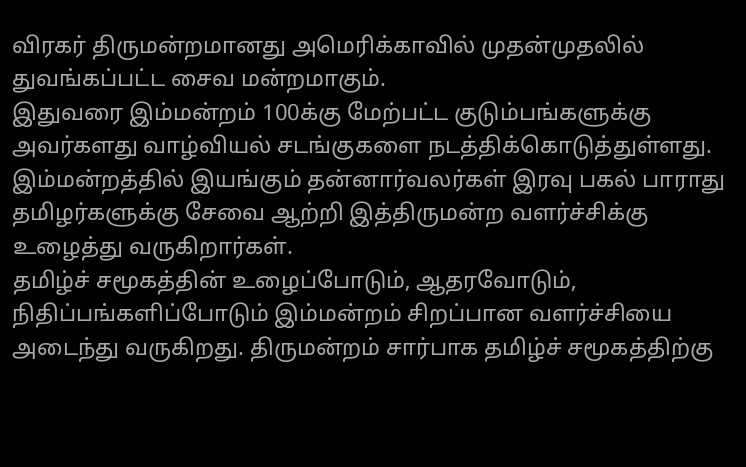விரகர் திருமன்றமானது அமெரிக்காவில் முதன்முதலில் துவங்கப்பட்ட சைவ மன்றமாகும்.
இதுவரை இம்மன்றம் 100க்கு மேற்பட்ட குடும்பங்களுக்கு அவர்களது வாழ்வியல் சடங்குகளை நடத்திக்கொடுத்துள்ளது. இம்மன்றத்தில் இயங்கும் தன்னார்வலர்கள் இரவு பகல் பாராது தமிழர்களுக்கு சேவை ஆற்றி இத்திருமன்ற வளர்ச்சிக்கு உழைத்து வருகிறார்கள்.
தமிழ்ச் சமூகத்தின் உழைப்போடும், ஆதரவோடும், நிதிப்பங்களிப்போடும் இம்மன்றம் சிறப்பான வளர்ச்சியை அடைந்து வருகிறது. திருமன்றம் சார்பாக தமிழ்ச் சமூகத்திற்கு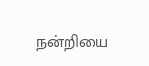நன்றியை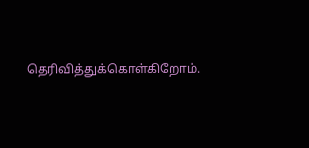தெரிவித்துக்கொள்கிறோம்.